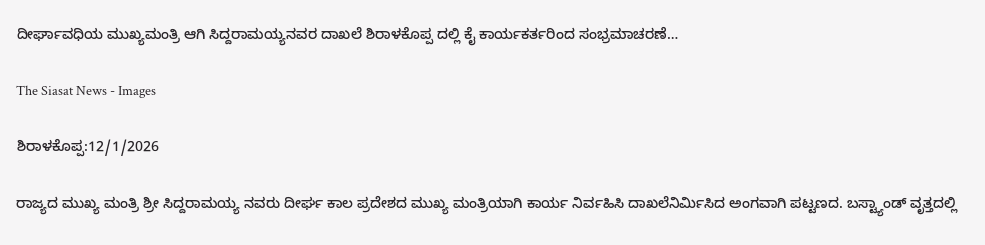ದೀರ್ಘಾವಧಿಯ ಮುಖ್ಯಮಂತ್ರಿ ಆಗಿ ಸಿದ್ದರಾಮಯ್ಯನವರ ದಾಖಲೆ ಶಿರಾಳಕೊಪ್ಪ ದಲ್ಲಿ ಕೈ ಕಾರ್ಯಕರ್ತರಿಂದ ಸಂಭ್ರಮಾಚರಣೆ…

The Siasat News - Images

ಶಿರಾಳಕೊಪ್ಪ:12/1/2026

ರಾಜ್ಯದ ಮುಖ್ಯ ಮಂತ್ರಿ ಶ್ರೀ ಸಿದ್ದರಾಮಯ್ಯ ನವರು ದೀರ್ಘ ಕಾಲ ಪ್ರದೇಶದ ಮುಖ್ಯ ಮಂತ್ರಿಯಾಗಿ ಕಾರ್ಯ ನಿರ್ವಹಿಸಿ ದಾಖಲೆನಿರ್ಮಿಸಿದ ಅಂಗವಾಗಿ ಪಟ್ಟಣದ. ಬಸ್ಟ್ಯಾಂಡ್ ವೃತ್ತದಲ್ಲಿ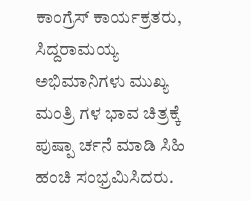ಕಾಂಗ್ರೆಸ್ ಕಾರ್ಯಕ್ರತರು, ಸಿದ್ದರಾಮಯ್ಯ ಅಭಿಮಾನಿಗಳು ಮುಖ್ಯ ಮಂತ್ರಿ ಗಳ ಭಾವ ಚಿತ್ರಕ್ಕೆ ಪುಷ್ಪಾ ರ್ಚನೆ ಮಾಡಿ ಸಿಹಿ ಹಂಚಿ ಸಂಭ್ರಮಿಸಿದರು.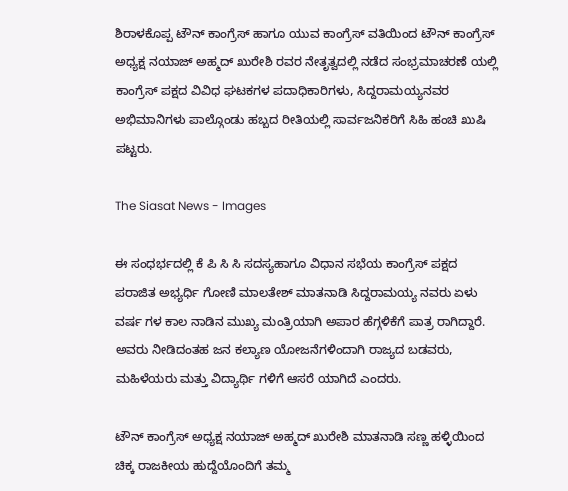ಶಿರಾಳಕೊಪ್ಪ ಟೌನ್ ಕಾಂಗ್ರೆಸ್ ಹಾಗೂ ಯುವ ಕಾಂಗ್ರೆಸ್ ವತಿಯಿಂದ ಟೌನ್ ಕಾಂಗ್ರೆಸ್ ಅಧ್ಯಕ್ಷ ನಯಾಜ್ ಅಹ್ಮದ್ ಖುರೇಶಿ ರವರ ನೇತೃತ್ವದಲ್ಲಿ ನಡೆದ ಸಂಭ್ರಮಾಚರಣೆ ಯಲ್ಲಿ ಕಾಂಗ್ರೆಸ್ ಪಕ್ಷದ ವಿವಿಧ ಘಟಕಗಳ ಪದಾಧಿಕಾರಿಗಳು, ಸಿದ್ದರಾಮಯ್ಯನವರ ಅಭಿಮಾನಿಗಳು ಪಾಲ್ಗೊಂಡು ಹಬ್ಬದ ರೀತಿಯಲ್ಲಿ ಸಾರ್ವಜನಿಕರಿಗೆ ಸಿಹಿ ಹಂಚಿ ಖುಷಿ ಪಟ್ಟರು.

The Siasat News - Images

ಈ ಸಂಧರ್ಭದಲ್ಲಿ ಕೆ ಪಿ ಸಿ ಸಿ ಸದಸ್ಯಹಾಗೂ ವಿಧಾನ ಸಭೆಯ ಕಾಂಗ್ರೆಸ್ ಪಕ್ಷದ ಪರಾಜಿತ ಅಭ್ಯರ್ಧಿ ಗೋಣಿ ಮಾಲತೇಶ್ ಮಾತನಾಡಿ ಸಿದ್ದರಾಮಯ್ಯ ನವರು ಏಳು ವರ್ಷ ಗಳ ಕಾಲ ನಾಡಿನ ಮುಖ್ಯ ಮಂತ್ರಿಯಾಗಿ ಅಪಾರ ಹೆಗ್ಗಳಿಕೆಗೆ ಪಾತ್ರ ರಾಗಿದ್ದಾರೆ. ಅವರು ನೀಡಿದಂತಹ ಜನ ಕಲ್ಯಾಣ ಯೋಜನೆಗಳಿಂದಾಗಿ ರಾಜ್ಯದ ಬಡವರು, ಮಹಿಳೆಯರು ಮತ್ತು ವಿದ್ಯಾರ್ಥಿ ಗಳಿಗೆ ಆಸರೆ ಯಾಗಿದೆ ಎಂದರು.

ಟೌನ್ ಕಾಂಗ್ರೆಸ್ ಅಧ್ಯಕ್ಷ ನಯಾಜ್ ಅಹ್ಮದ್ ಖುರೇಶಿ ಮಾತನಾಡಿ ಸಣ್ಣ ಹಳ್ಳಿಯಿಂದ ಚಿಕ್ಕ ರಾಜಕೀಯ ಹುದ್ದೆಯೊಂದಿಗೆ ತಮ್ಮ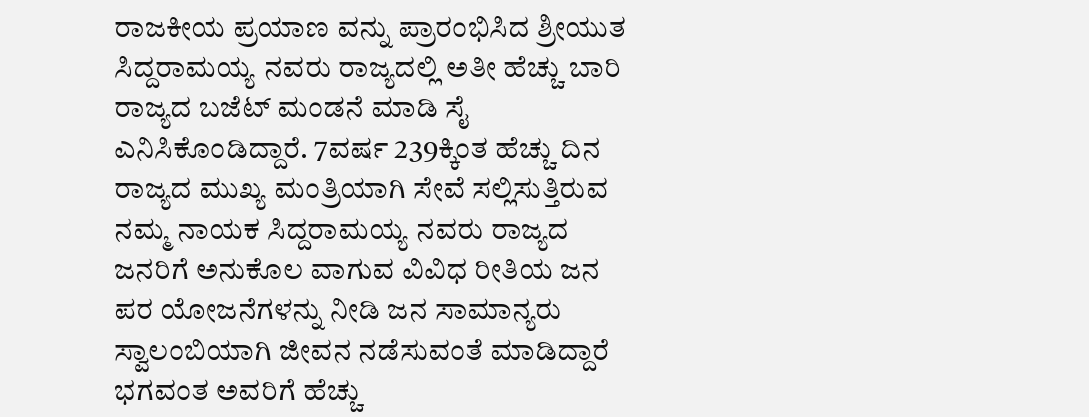ರಾಜಕೀಯ ಪ್ರಯಾಣ ವನ್ನು ಪ್ರಾರಂಭಿಸಿದ ಶ್ರೀಯುತ ಸಿದ್ದರಾಮಯ್ಯ ನವರು ರಾಜ್ಯದಲ್ಲಿ ಅತೀ ಹೆಚ್ಚು ಬಾರಿ ರಾಜ್ಯದ ಬಜೆಟ್ ಮಂಡನೆ ಮಾಡಿ ಸೈ ಎನಿಸಿಕೊಂಡಿದ್ದಾರೆ. 7ವರ್ಷ 239ಕ್ಕಿಂತ ಹೆಚ್ಚು ದಿನ ರಾಜ್ಯದ ಮುಖ್ಯ ಮಂತ್ರಿಯಾಗಿ ಸೇವೆ ಸಲ್ಲಿಸುತ್ತಿರುವ ನಮ್ಮ ನಾಯಕ ಸಿದ್ದರಾಮಯ್ಯ ನವರು ರಾಜ್ಯದ ಜನರಿಗೆ ಅನುಕೊಲ ವಾಗುವ ವಿವಿಧ ರೀತಿಯ ಜನ ಪರ ಯೋಜನೆಗಳನ್ನು ನೀಡಿ ಜನ ಸಾಮಾನ್ಯರು ಸ್ವಾಲಂಬಿಯಾಗಿ ಜೀವನ ನಡೆಸುವಂತೆ ಮಾಡಿದ್ದಾರೆ ಭಗವಂತ ಅವರಿಗೆ ಹೆಚ್ಚು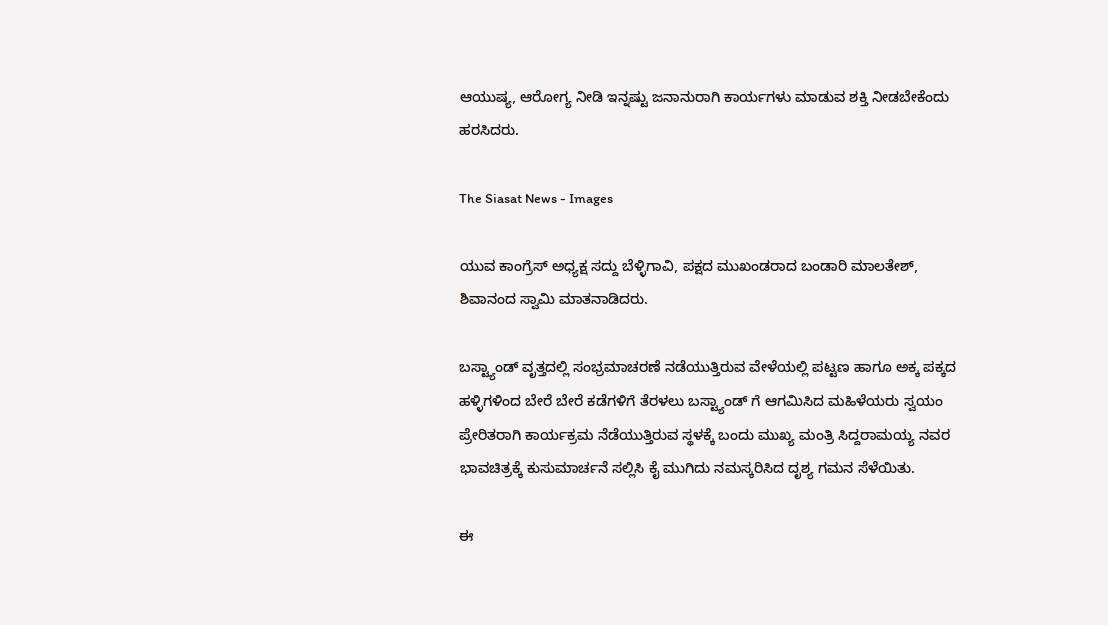ಆಯುಷ್ಯ, ಆರೋಗ್ಯ ನೀಡಿ ಇನ್ನಷ್ಟು ಜನಾನುರಾಗಿ ಕಾರ್ಯಗಳು ಮಾಡುವ ಶಕ್ತಿ ನೀಡಬೇಕೆಂದು ಹರಸಿದರು.

The Siasat News - Images

ಯುವ ಕಾಂಗ್ರೆಸ್ ಅಧ್ಯಕ್ಷ ಸದ್ದು ಬೆಳ್ಳಿಗಾವಿ, ಪಕ್ಷದ ಮುಖಂಡರಾದ ಬಂಡಾರಿ ಮಾಲತೇಶ್, ಶಿವಾನಂದ ಸ್ವಾಮಿ ಮಾತನಾಡಿದರು.

ಬಸ್ಟ್ಯಾಂಡ್ ವೃತ್ತದಲ್ಲಿ ಸಂಭ್ರಮಾಚರಣೆ ನಡೆಯುತ್ತಿರುವ ವೇಳೆಯಲ್ಲಿ ಪಟ್ಟಣ ಹಾಗೂ ಅಕ್ಕ ಪಕ್ಕದ ಹಳ್ಳಿಗಳಿಂದ ಬೇರೆ ಬೇರೆ ಕಡೆಗಳಿಗೆ ತೆರಳಲು ಬಸ್ಟ್ಯಾಂಡ್ ಗೆ ಆಗಮಿಸಿದ ಮಹಿಳೆಯರು ಸ್ವಯಂ ಪ್ರೇರಿತರಾಗಿ ಕಾರ್ಯಕ್ರಮ ನೆಡೆಯುತ್ತಿರುವ ಸ್ಥಳಕ್ಕೆ ಬಂದು ಮುಖ್ಯ ಮಂತ್ರಿ ಸಿದ್ದರಾಮಯ್ಯ ನವರ ಭಾವಚಿತ್ರಕ್ಕೆ ಕುಸುಮಾರ್ಚನೆ ಸಲ್ಲಿಸಿ ಕೈ ಮುಗಿದು ನಮಸ್ಕರಿಸಿದ ದೃಶ್ಯ ಗಮನ ಸೆಳೆಯಿತು.

ಈ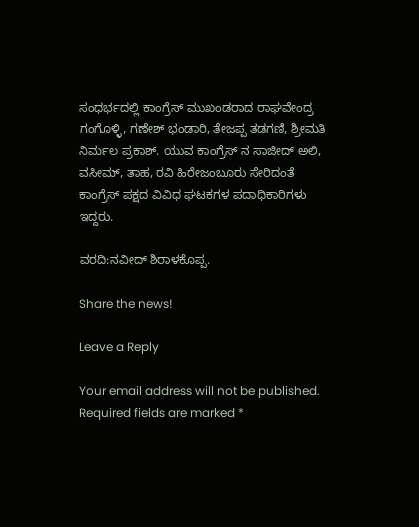ಸಂಧರ್ಭದಲ್ಲಿ ಕಾಂಗ್ರೆಸ್ ಮುಖಂಡರಾದ ರಾಘವೇಂದ್ರ ಗಂಗೊಳ್ಳಿ, ಗಣೇಶ್ ಭಂಡಾರಿ, ತೇಜಪ್ಪ ತಡಗಣಿ, ಶ್ರೀಮತಿ ನಿರ್ಮಲ ಪ್ರಕಾಶ್. ಯುವ ಕಾಂಗ್ರೆಸ್ ನ ಸಾಜೀದ್ ಅಲಿ, ವಸೀಮ್, ತಾಹ, ರವಿ ಹಿರೇಜಂಬೂರು ಸೇರಿದಂತೆ ಕಾಂಗ್ರೆಸ್ ಪಕ್ಷದ ವಿವಿಧ ಘಟಕಗಳ ಪದಾಧಿಕಾರಿಗಳು ಇದ್ದರು.

ವರದಿ:ನವೀದ್ ಶಿರಾಳಕೊಪ್ಪ.

Share the news!

Leave a Reply

Your email address will not be published. Required fields are marked *